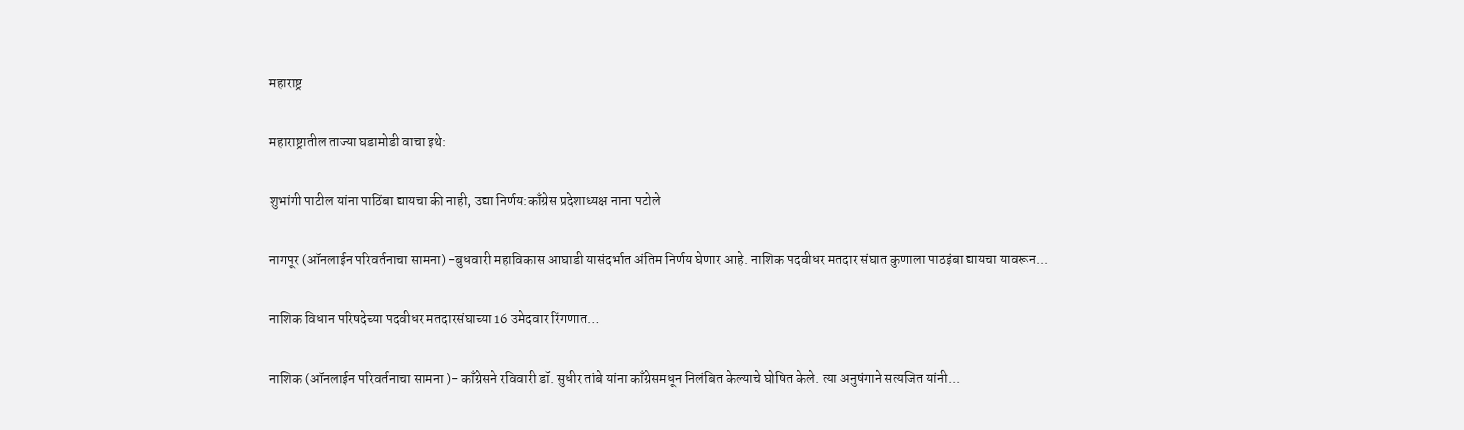महाराष्ट्र

महाराष्ट्रातील ताज्या घडामोडी वाचा इथे:

शुभांगी पाटील यांना पाठिंबा द्यायचा की नाही, उद्या निर्णय:काँग्रेस प्रदेशाध्यक्ष नाना पटोले

नागपूर (ऑनलाईन परिवर्तनाचा सामना) -बुधवारी महाविकास आघाडी यासंदर्भात अंतिम निर्णय घेणार आहे. नाशिक पदवीधर मतदार संघात कुणाला पाठइंबा द्यायचा यावरून...

नाशिक विधान परिषदेच्या पदवीधर मतदारसंघाच्या 16 उमेदवार रिंगणात…

नाशिक (ऑनलाईन परिवर्तनाचा सामना )- काँग्रेसने रविवारी डॉ. सुधीर तांबे यांना काँग्रेसमधून निलंबित केल्याचे घोषित केले. त्या अनुषंगाने सत्यजित यांनी...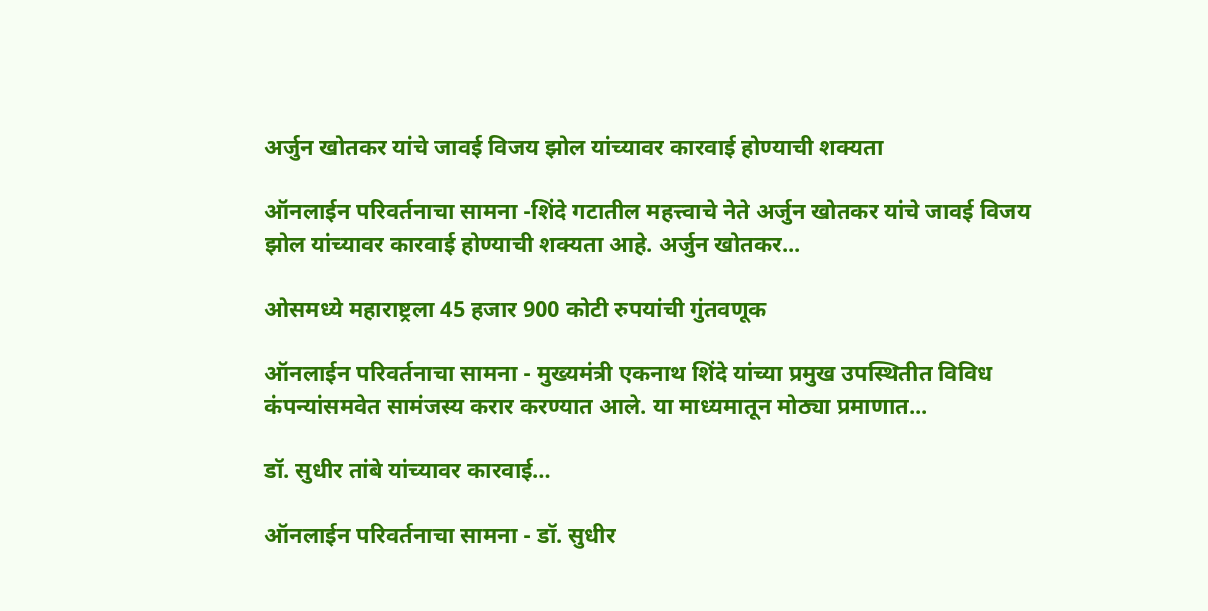अर्जुन खोतकर यांचे जावई विजय झोल यांच्यावर कारवाई होण्याची शक्यता

ऑनलाईन परिवर्तनाचा सामना -शिंदे गटातील महत्त्वाचे नेते अर्जुन खोतकर यांचे जावई विजय झोल यांच्यावर कारवाई होण्याची शक्यता आहे. अर्जुन खोतकर...

ओसमध्ये महाराष्ट्रला 45 हजार 900 कोटी रुपयांची गुंतवणूक

ऑनलाईन परिवर्तनाचा सामना - मुख्यमंत्री एकनाथ शिंदे यांच्या प्रमुख उपस्थितीत विविध कंपन्यांसमवेत सामंजस्य करार करण्यात आले. या माध्यमातून मोठ्या प्रमाणात...

डॉ. सुधीर तांबे यांच्यावर कारवाई…

ऑनलाईन परिवर्तनाचा सामना - डॉ. सुधीर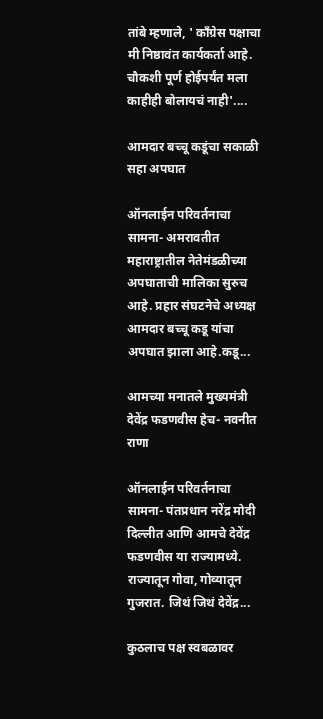तांबे म्हणाले, ' काँग्रेस पक्षाचा मी निष्ठावंत कार्यकर्ता आहे. चौकशी पूर्ण होईपर्यंत मला काहीही बोलायचं नाही'....

आमदार बच्चू कडूंचा सकाळी सहा अपघात

ऑनलाईन परिवर्तनाचा सामना- अमरावतीत महाराष्ट्रातील नेतेमंडळीच्या अपघाताची मालिका सुरुच आहे. प्रहार संघटनेचे अध्यक्ष आमदार बच्चू कडू यांचा अपघात झाला आहे.कडू...

आमच्या मनातले मुख्यमंत्री देवेंद्र फडणवीस हेच- नवनीत राणा

ऑनलाईन परिवर्तनाचा सामना- पंतप्रधान नरेंद्र मोदी दिल्लीत आणि आमचे देवेंद्र फडणवीस या राज्यामध्ये. राज्यातून गोवा, गोव्यातून गुजरात. जिथं जिथं देवेंद्र...

कुठलाच पक्ष स्वबळावर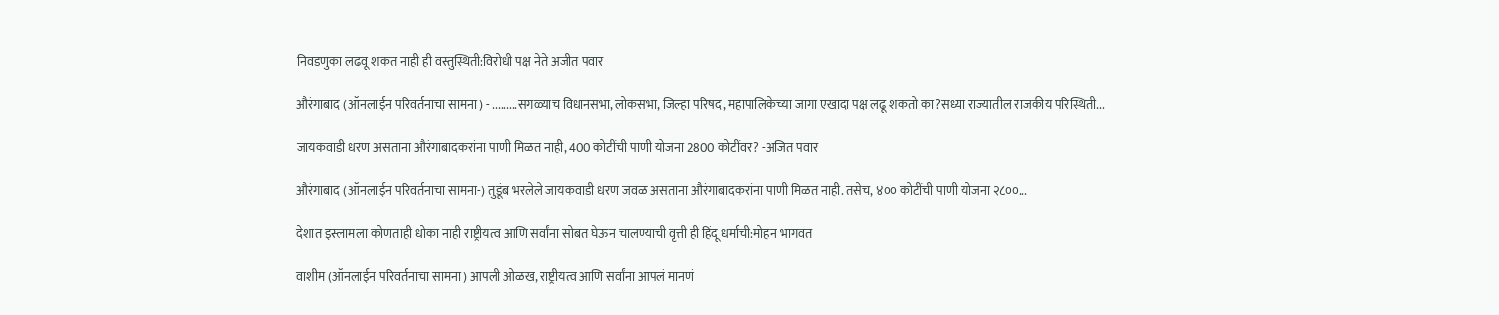निवडणुका लढवू शकत नाही ही वस्तुस्थिती:विरोधी पक्ष नेते अजीत पवार

औरंगाबाद (ऑनलाईन परिवर्तनाचा सामना) - .........सगळ्याच विधानसभा, लोकसभा, जिल्हा परिषद, महापालिकेच्या जागा एखादा पक्ष लढू शकतो का?सध्या राज्यातील राजकीय परिस्थिती...

जायकवाडी धरण असताना औरंगाबादकरांना पाणी मिळत नाही, 400 कोटींची पाणी योजना 2800 कोटींवर? -अजित पवार

औरंगाबाद (ऑनलाईन परिवर्तनाचा सामना-) तुडूंब भरलेले जायकवाडी धरण जवळ असताना औरंगाबादकरांना पाणी मिळत नाही. तसेच, ४०० कोटींची पाणी योजना २८००...

देशात इस्लामला कोणताही धोका नाही राष्ट्रीयत्व आणि सर्वांना सोबत घेऊन चालण्याची वृत्ती ही हिंदू धर्माची:मोहन भागवत

वाशीम (ऑनलाईन परिवर्तनाचा सामना) आपली ओळख, राष्ट्रीयत्व आणि सर्वांना आपलं मानणं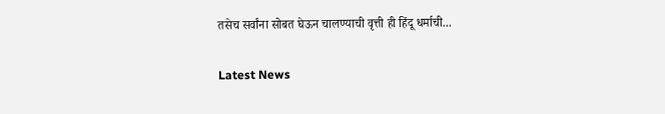तसेच सर्वांना सोबत घेऊन चालण्याची वृत्ती ही हिंदू धर्माची...

Latest News